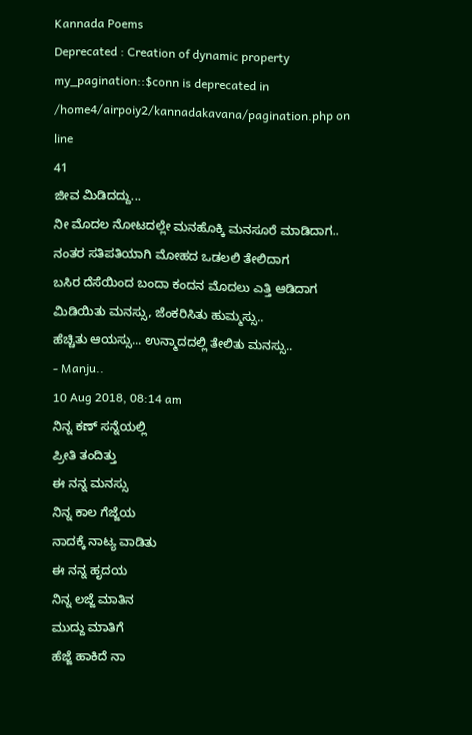Kannada Poems
Deprecated : Creation of dynamic property my_pagination::$conn is deprecated in
/home4/airpoiy2/kannadakavana/pagination.php on line
41
ಜೀವ ಮಿಡಿದದ್ದು...
ನೀ ಮೊದಲ ನೋಟದಲ್ಲೇ ಮನಹೊಕ್ಕಿ ಮನಸೂರೆ ಮಾಡಿದಾಗ..
ನಂತರ ಸತಿಪತಿಯಾಗಿ ಮೋಹದ ಒಡಲಲಿ ತೇಲಿದಾಗ
ಬಸಿರ ದೆಸೆಯಿಂದ ಬಂದಾ ಕಂದನ ಮೊದಲು ಎತ್ತಿ ಆಡಿದಾಗ
ಮಿಡಿಯಿತು ಮನಸ್ಸು, ಜೆಂಕರಿಸಿತು ಹುಮ್ಮಸ್ಸು..
ಹೆಚ್ಚಿತು ಆಯಸ್ಸು... ಉನ್ಮಾದದಲ್ಲಿ ತೇಲಿತು ಮನಸ್ಸು..
- Manju..
10 Aug 2018, 08:14 am
ನಿನ್ನ ಕಣ್ ಸನ್ನೆಯಲ್ಲಿ
ಪ್ರೀತಿ ತಂದಿತ್ತು
ಈ ನನ್ನ ಮನಸ್ಸು
ನಿನ್ನ ಕಾಲ ಗೆಜ್ಜೆಯ
ನಾದಕ್ಕೆ ನಾಟ್ಯ ವಾಡಿತು
ಈ ನನ್ನ ಹೃದಯ
ನಿನ್ನ ಲಜ್ಜೆ ಮಾತಿನ
ಮುದ್ದು ಮಾತಿಗೆ
ಹೆಜ್ಜೆ ಹಾಕಿದೆ ನಾ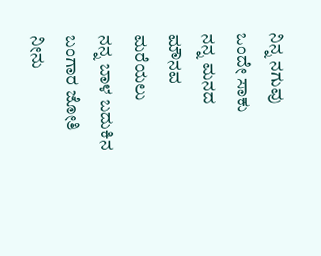ನಿನ್ನ ನಗುವು
ಒಂದೇ ಸಾಕು
ನನ್ನ ಮನದ ಮೌನವ
ಮರೆಯಲು
ನನ್ನ ಬಾಳ ಬದುಕಿನ
ಬಂಗಾರ ಜೋತಿ ನೀನು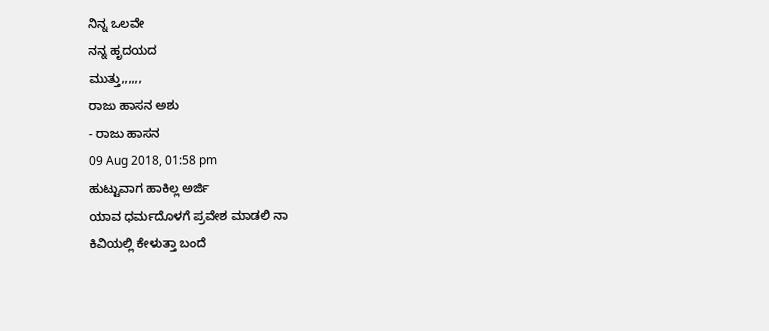ನಿನ್ನ ಒಲವೇ
ನನ್ನ ಹೃದಯದ
ಮುತ್ತು,,,,,,
ರಾಜು ಹಾಸನ ಅಶು
- ರಾಜು ಹಾಸನ
09 Aug 2018, 01:58 pm
ಹುಟ್ಟುವಾಗ ಹಾಕಿಲ್ಲ ಅರ್ಜಿ
ಯಾವ ಧರ್ಮದೊಳಗೆ ಪ್ರವೇಶ ಮಾಡಲಿ ನಾ
ಕಿವಿಯಲ್ಲಿ ಕೇಳುತ್ತಾ ಬಂದೆ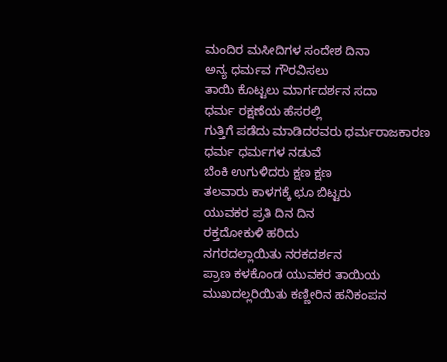ಮಂದಿರ ಮಸೀದಿಗಳ ಸಂದೇಶ ದಿನಾ
ಅನ್ಯ ಧರ್ಮವ ಗೌರವಿಸಲು
ತಾಯಿ ಕೊಟ್ಟಲು ಮಾರ್ಗದರ್ಶನ ಸದಾ
ಧರ್ಮ ರಕ್ಷಣೆಯ ಹೆಸರಲ್ಲಿ
ಗುತ್ತಿಗೆ ಪಡೆದು ಮಾಡಿದರವರು ಧರ್ಮರಾಜಕಾರಣ
ಧರ್ಮ ಧರ್ಮಗಳ ನಡುವೆ
ಬೆಂಕಿ ಉಗುಳಿದರು ಕ್ಷಣ ಕ್ಷಣ
ತಲವಾರು ಕಾಳಗಕ್ಕೆ ಛೂ ಬಿಟ್ಟರು
ಯುವಕರ ಪ್ರತಿ ದಿನ ದಿನ
ರಕ್ತದೋಕುಳಿ ಹರಿದು
ನಗರದಲ್ಲಾಯಿತು ನರಕದರ್ಶನ
ಪ್ರಾಣ ಕಳಕೊಂಡ ಯುವಕರ ತಾಯಿಯ
ಮುಖದಲ್ಲರಿಯಿತು ಕಣ್ಣೀರಿನ ಹನಿಕಂಪನ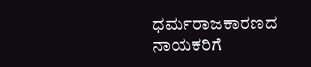ಧರ್ಮರಾಜಕಾರಣದ ನಾಯಕರಿಗೆ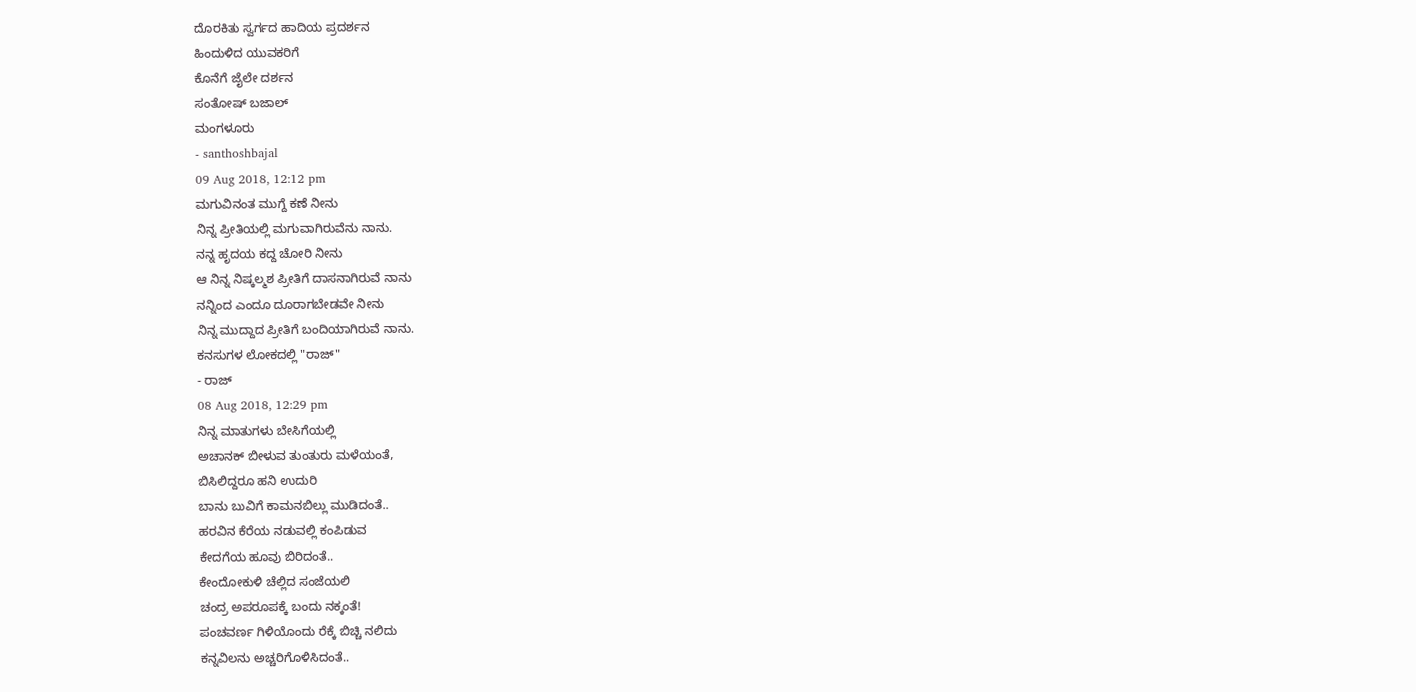ದೊರಕಿತು ಸ್ವರ್ಗದ ಹಾದಿಯ ಪ್ರದರ್ಶನ
ಹಿಂದುಳಿದ ಯುವಕರಿಗೆ
ಕೊನೆಗೆ ಜೈಲೇ ದರ್ಶನ
ಸಂತೋಷ್ ಬಜಾಲ್
ಮಂಗಳೂರು
- santhoshbajal
09 Aug 2018, 12:12 pm
ಮಗುವಿನಂತ ಮುಗ್ದೆ ಕಣೆ ನೀನು
ನಿನ್ನ ಪ್ರೀತಿಯಲ್ಲಿ ಮಗುವಾಗಿರುವೆನು ನಾನು.
ನನ್ನ ಹೃದಯ ಕದ್ದ ಚೋರಿ ನೀನು
ಆ ನಿನ್ನ ನಿಷ್ಕಲ್ಮಶ ಪ್ರೀತಿಗೆ ದಾಸನಾಗಿರುವೆ ನಾನು
ನನ್ನಿಂದ ಎಂದೂ ದೂರಾಗಬೇಡವೇ ನೀನು
ನಿನ್ನ ಮುದ್ದಾದ ಪ್ರೀತಿಗೆ ಬಂದಿಯಾಗಿರುವೆ ನಾನು.
ಕನಸುಗಳ ಲೋಕದಲ್ಲಿ "ರಾಜ್"
- ರಾಜ್
08 Aug 2018, 12:29 pm
ನಿನ್ನ ಮಾತುಗಳು ಬೇಸಿಗೆಯಲ್ಲಿ
ಅಚಾನಕ್ ಬೀಳುವ ತುಂತುರು ಮಳೆಯಂತೆ,
ಬಿಸಿಲಿದ್ದರೂ ಹನಿ ಉದುರಿ
ಬಾನು ಬುವಿಗೆ ಕಾಮನಬಿಲ್ಲು ಮುಡಿದಂತೆ..
ಹರವಿನ ಕೆರೆಯ ನಡುವಲ್ಲಿ ಕಂಪಿಡುವ
ಕೇದಗೆಯ ಹೂವು ಬಿರಿದಂತೆ..
ಕೇಂದೋಕುಳಿ ಚೆಲ್ಲಿದ ಸಂಜೆಯಲಿ
ಚಂದ್ರ ಅಪರೂಪಕ್ಕೆ ಬಂದು ನಕ್ಕಂತೆ!
ಪಂಚವರ್ಣ ಗಿಳಿಯೊಂದು ರೆಕ್ಕೆ ಬಿಚ್ಚಿ ನಲಿದು
ಕನ್ನವಿಲನು ಅಚ್ಚರಿಗೊಳಿಸಿದಂತೆ..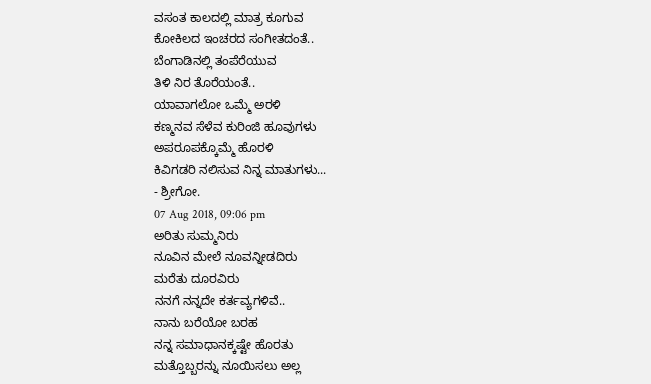ವಸಂತ ಕಾಲದಲ್ಲಿ ಮಾತ್ರ ಕೂಗುವ
ಕೋಕಿಲದ ಇಂಚರದ ಸಂಗೀತದಂತೆ..
ಬೆಂಗಾಡಿನಲ್ಲಿ ತಂಪೆರೆಯುವ
ತಿಳಿ ನಿರ ತೊರೆಯಂತೆ..
ಯಾವಾಗಲೋ ಒಮ್ಮೆ ಅರಳಿ
ಕಣ್ಮನವ ಸೆಳೆವ ಕುರಿಂಜಿ ಹೂವುಗಳು
ಅಪರೂಪಕ್ಕೊಮ್ಮೆ ಹೊರಳಿ
ಕಿವಿಗಡರಿ ನಲಿಸುವ ನಿನ್ನ ಮಾತುಗಳು...
- ಶ್ರೀಗೋ.
07 Aug 2018, 09:06 pm
ಅರಿತು ಸುಮ್ಮನಿರು
ನೂವಿನ ಮೇಲೆ ನೂವನ್ನೀಡದಿರು
ಮರೆತು ದೂರವಿರು
ನನಗೆ ನನ್ನದೇ ಕರ್ತವ್ಯಗಳಿವೆ..
ನಾನು ಬರೆಯೋ ಬರಹ
ನನ್ನ ಸಮಾಧಾನಕ್ಕಷ್ಟೇ ಹೊರತು
ಮತ್ತೊಬ್ಬರನ್ನು ನೂಯಿಸಲು ಅಲ್ಲ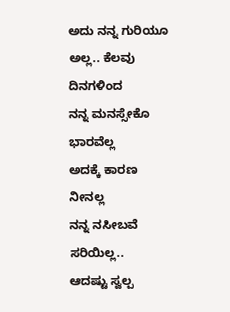ಅದು ನನ್ನ ಗುರಿಯೂ ಅಲ್ಲ.. ಕೆಲವು ದಿನಗಳಿಂದ
ನನ್ನ ಮನಸ್ಸೇಕೊ ಭಾರವೆಲ್ಲ
ಅದಕ್ಕೆ ಕಾರಣ ನೀನಲ್ಲ
ನನ್ನ ನಸೀಬವೆ ಸರಿಯಿಲ್ಲ..
ಆದಷ್ಟು ಸ್ವಲ್ಪ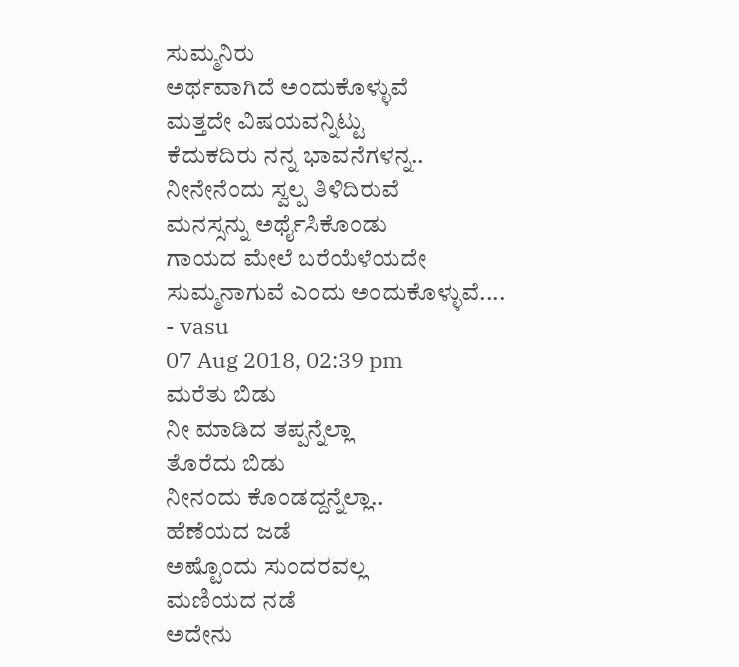ಸುಮ್ಮನಿರು
ಅರ್ಥವಾಗಿದೆ ಅಂದುಕೊಳ್ಳುವೆ
ಮತ್ತದೇ ವಿಷಯವನ್ನಿಟ್ಟು
ಕೆದುಕದಿರು ನನ್ನ ಭಾವನೆಗಳನ್ನ..
ನೀನೇನೆಂದು ಸ್ವಲ್ಪ ತಿಳಿದಿರುವೆ
ಮನಸ್ಸನ್ನು ಅರ್ಥೈಸಿಕೊಂಡು
ಗಾಯದ ಮೇಲೆ ಬರೆಯೆಳೆಯದೇ
ಸುಮ್ಮನಾಗುವೆ ಎಂದು ಅಂದುಕೊಳ್ಳುವೆ....
- vasu
07 Aug 2018, 02:39 pm
ಮರೆತು ಬಿಡು
ನೀ ಮಾಡಿದ ತಪ್ಪನ್ನೆಲ್ಲಾ
ತೊರೆದು ಬಿಡು
ನೀನಂದು ಕೊಂಡದ್ದನ್ನೆಲ್ಲಾ..
ಹೆಣೆಯದ ಜಡೆ
ಅಷ್ಟೊಂದು ಸುಂದರವಲ್ಲ
ಮಣಿಯದ ನಡೆ
ಅದೇನು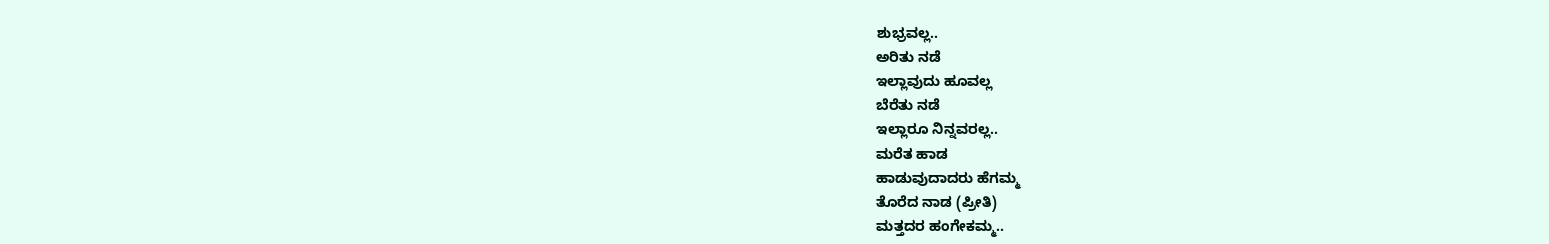ಶುಭ್ರವಲ್ಲ..
ಅರಿತು ನಡೆ
ಇಲ್ಲಾವುದು ಹೂವಲ್ಲ
ಬೆರೆತು ನಡೆ
ಇಲ್ಲಾರೂ ನಿನ್ನವರಲ್ಲ..
ಮರೆತ ಹಾಡ
ಹಾಡುವುದಾದರು ಹೆಗಮ್ಮ
ತೊರೆದ ನಾಡ (ಪ್ರೀತಿ)
ಮತ್ತದರ ಹಂಗೇಕಮ್ಮ..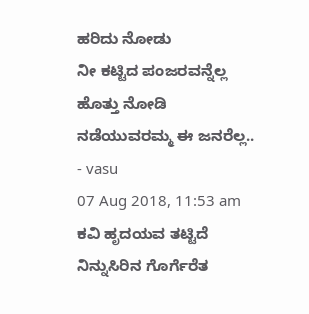ಹರಿದು ನೋಡು
ನೀ ಕಟ್ಟಿದ ಪಂಜರವನ್ನೆಲ್ಲ
ಹೊತ್ತು ನೋಡಿ
ನಡೆಯುವರಮ್ಮ ಈ ಜನರೆಲ್ಲ..
- vasu
07 Aug 2018, 11:53 am
ಕವಿ ಹೃದಯವ ತಟ್ಟಿದೆ
ನಿನ್ನುಸಿರಿನ ಗೊರ್ಗೆರೆತ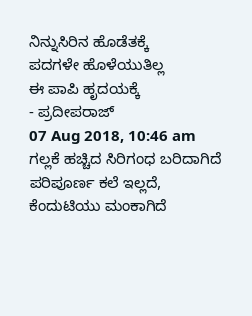ನಿನ್ನುಸಿರಿನ ಹೊಡೆತಕ್ಕೆ
ಪದಗಳೇ ಹೊಳೆಯುತಿಲ್ಲ
ಈ ಪಾಪಿ ಹೃದಯಕ್ಕೆ
- ಪ್ರದೀಪರಾಜ್
07 Aug 2018, 10:46 am
ಗಲ್ಲಕೆ ಹಚ್ಚಿದ ಸಿರಿಗಂಧ ಬರಿದಾಗಿದೆ ಪರಿಪೂರ್ಣ ಕಲೆ ಇಲ್ಲದೆ, ಕೆಂದುಟಿಯು ಮಂಕಾಗಿದೆ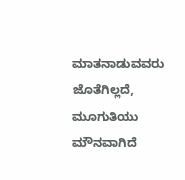ಮಾತನಾಡುವವರು ಜೊತೆಗಿಲ್ಲದೆ, ಮೂಗುತಿಯು ಮೌನವಾಗಿದೆ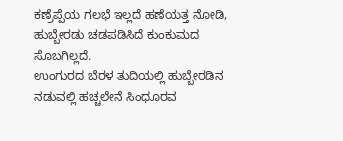ಕಣ್ರೆಪ್ಪೆಯ ಗಲಭೆ ಇಲ್ಲದೆ ಹಣೆಯತ್ತ ನೋಡಿ, ಹುಬ್ಬೇರಡು ಚಡಪಡಿಸಿದೆ ಕುಂಕುಮದ ಸೊಬಗಿಲ್ಲದೆ.
ಉಂಗುರದ ಬೆರಳ ತುದಿಯಲ್ಲಿ ಹುಬ್ಬೇರಡಿನ ನಡುವಲ್ಲಿ ಹಚ್ಚಲೇನೆ ಸಿಂಧೂರವ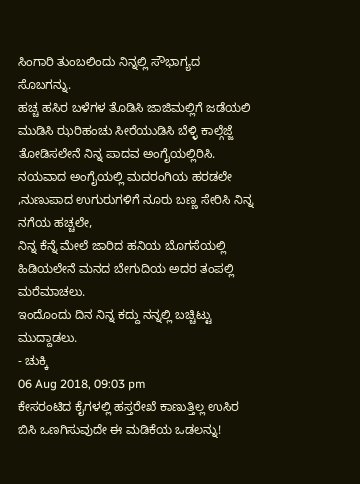ಸಿಂಗಾರಿ ತುಂಬಲಿಂದು ನಿನ್ನಲ್ಲಿ ಸೌಭಾಗ್ಯದ ಸೊಬಗನ್ನು.
ಹಚ್ಚ ಹಸಿರ ಬಳೆಗಳ ತೊಡಿಸಿ ಜಾಜಿಮಲ್ಲಿಗೆ ಜಡೆಯಲಿ ಮುಡಿಸಿ ಝರಿಹಂಚು ಸೀರೆಯುಡಿಸಿ ಬೆಳ್ಳಿ ಕಾಲ್ಗೆಜ್ಜೆ ತೋಡಿಸಲೇನೆ ನಿನ್ನ ಪಾದವ ಅಂಗೈಯಲ್ಲಿರಿಸಿ.
ನಯವಾದ ಅಂಗೈಯಲ್ಲಿ ಮದರಂಗಿಯ ಹರಡಲೇ ,ನುಣುಪಾದ ಉಗುರುಗಳಿಗೆ ನೂರು ಬಣ್ಣ ಸೇರಿಸಿ ನಿನ್ನ ನಗೆಯ ಹಚ್ಚಲೇ,
ನಿನ್ನ ಕೆನ್ನೆ ಮೇಲೆ ಜಾರಿದ ಹನಿಯ ಬೊಗಸೆಯಲ್ಲಿ ಹಿಡಿಯಲೇನೆ ಮನದ ಬೇಗುದಿಯ ಅದರ ತಂಪಲ್ಲಿ ಮರೆಮಾಚಲು.
ಇಂದೊಂದು ದಿನ ನಿನ್ನ ಕದ್ದು ನನ್ನಲ್ಲಿ ಬಚ್ಚಿಟ್ಟು ಮುದ್ದಾಡಲು.
- ಚುಕ್ಕಿ
06 Aug 2018, 09:03 pm
ಕೇಸರಂಟಿದ ಕೈಗಳಲ್ಲಿ ಹಸ್ತರೇಖೆ ಕಾಣುತ್ತಿಲ್ಲ ಉಸಿರ ಬಿಸಿ ಒಣಗಿಸುವುದೇ ಈ ಮಡಿಕೆಯ ಒಡಲನ್ನು!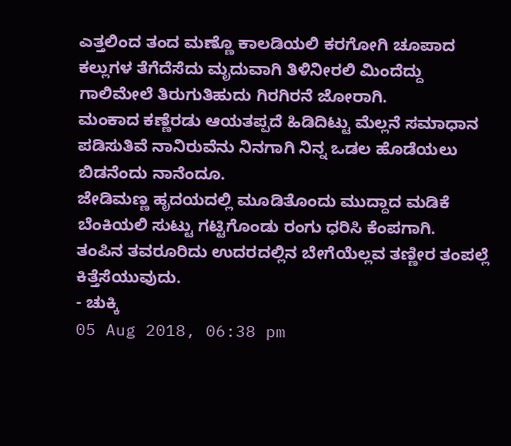ಎತ್ತಲಿಂದ ತಂದ ಮಣ್ಣೊ ಕಾಲಡಿಯಲಿ ಕರಗೋಗಿ ಚೂಪಾದ ಕಲ್ಲುಗಳ ತೆಗೆದೆಸೆದು ಮೃದುವಾಗಿ ತಿಳಿನೀರಲಿ ಮಿಂದೆದ್ದು ಗಾಲಿಮೇಲೆ ತಿರುಗುತಿಹುದು ಗಿರಗಿರನೆ ಜೋರಾಗಿ.
ಮಂಕಾದ ಕಣ್ಣೆರಡು ಆಯತಪ್ಪದೆ ಹಿಡಿದಿಟ್ಟು ಮೆಲ್ಲನೆ ಸಮಾಧಾನ ಪಡಿಸುತಿವೆ ನಾನಿರುವೆನು ನಿನಗಾಗಿ ನಿನ್ನ ಒಡಲ ಹೊಡೆಯಲು ಬಿಡನೆಂದು ನಾನೆಂದೂ.
ಜೇಡಿಮಣ್ಣ ಹೃದಯದಲ್ಲಿ ಮೂಡಿತೊಂದು ಮುದ್ದಾದ ಮಡಿಕೆ ಬೆಂಕಿಯಲಿ ಸುಟ್ಟು ಗಟ್ಟಿಗೊಂಡು ರಂಗು ಧರಿಸಿ ಕೆಂಪಗಾಗಿ.
ತಂಪಿನ ತವರೂರಿದು ಉದರದಲ್ಲಿನ ಬೇಗೆಯೆಲ್ಲವ ತಣ್ಣೀರ ತಂಪಲ್ಲೆ ಕಿತ್ತೆಸೆಯುವುದು.
- ಚುಕ್ಕಿ
05 Aug 2018, 06:38 pm